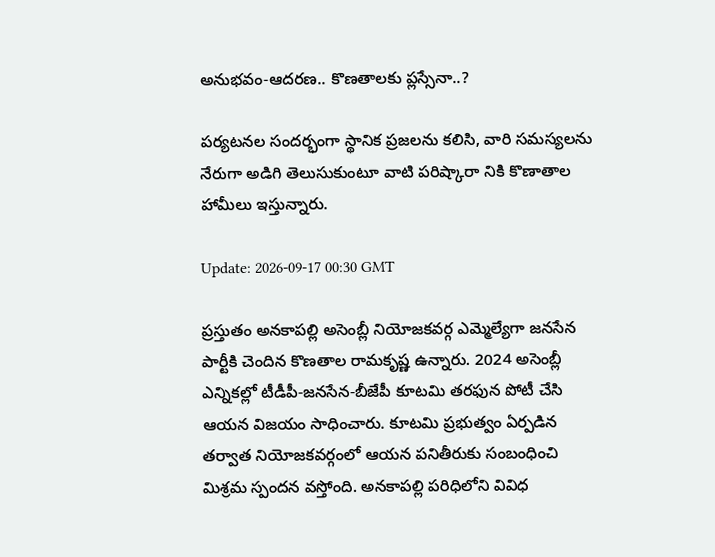అనుభ‌వం-ఆద‌ర‌ణ‌.. కొణతాల‌కు ప్ల‌స్సేనా..?

పర్యటనల సందర్భంగా స్థానిక ప్రజలను కలిసి, వారి సమస్యలను నేరుగా అడిగి తెలుసుకుంటూ వాటి పరిష్కారా నికి కొణాతాల‌ హామీలు ఇస్తున్నారు.

Update: 2026-09-17 00:30 GMT

ప్రస్తుతం అనకాపల్లి అసెంబ్లీ నియోజకవర్గ ఎమ్మెల్యేగా జనసేన పార్టీకి చెందిన కొణతాల రామకృష్ణ ఉన్నారు. 2024 అసెంబ్లీ ఎన్నికల్లో టీడీపీ-జనసేన-బీజేపీ కూటమి తరఫున పోటీ చేసి ఆయన విజయం సాధించారు. కూటమి ప్రభుత్వం ఏర్పడిన తర్వాత నియోజకవర్గంలో ఆయన పనితీరుకు సంబంధించి మిశ్ర‌మ స్పంద‌న వ‌స్తోంది. అనకాపల్లి పరిధిలోని వివిధ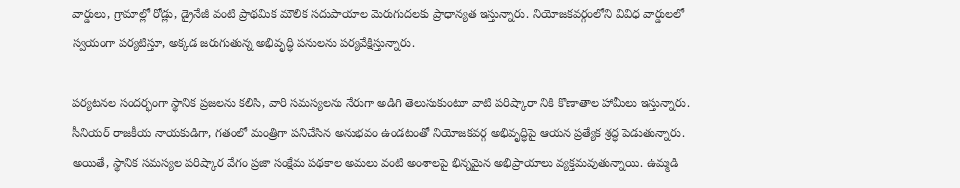వార్డులు, గ్రామాల్లో రోడ్లు, డ్రైనేజీ వంటి ప్రాథమిక మౌలిక సదుపాయాల మెరుగుదలకు ప్రాధాన్యత ఇస్తున్నారు. నియోజకవర్గంలోని వివిధ వార్డులలో స్వయంగా పర్యటిస్తూ, అక్కడ జరుగుతున్న అభివృద్ధి పనులను ప‌ర్య‌వేక్షిస్తున్నారు.

పర్యటనల సందర్భంగా స్థానిక ప్రజలను కలిసి, వారి సమస్యలను నేరుగా అడిగి తెలుసుకుంటూ వాటి పరిష్కారా నికి కొణాతాల‌ హామీలు ఇస్తున్నారు. సీనియర్ రాజకీయ నాయకుడిగా, గతంలో మంత్రిగా పనిచేసిన అనుభవం ఉండటంతో నియోజకవర్గ అభివృద్ధిపై ఆయన ప్రత్యేక శ్రద్ధ పెడుతున్నారు. అయితే, స్థానిక సమస్యల పరిష్కార వేగం ప్రజా సంక్షేమ పథకాల అమలు వంటి అంశాలపై భిన్నమైన అభిప్రాయాలు వ్యక్తమవుతున్నాయి. ఉమ్మడి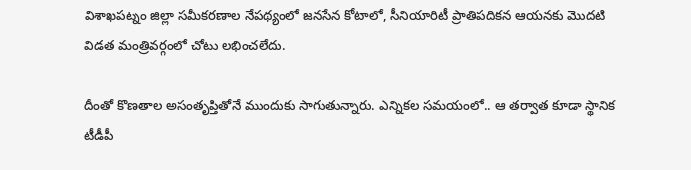విశాఖపట్నం జిల్లా సమీకరణాల నేపథ్యంలో జనసేన కోటాలో, సీనియారిటీ ప్రాతిపదికన ఆయనకు మొదటి విడత మంత్రివర్గంలో చోటు లభించలేదు.

దీంతో కొణతాల అసంతృప్తితోనే ముందుకు సాగుతున్నారు. ఎన్నికల సమయంలో.. ఆ తర్వాత కూడా స్థానిక టీడీపీ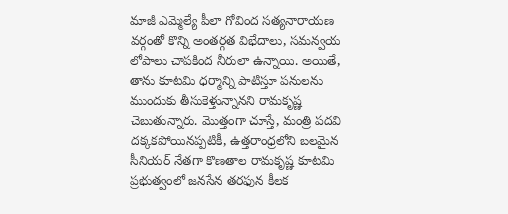మాజీ ఎమ్మెల్యే పీలా గోవింద సత్యనారాయణ వర్గంతో కొన్ని అంతర్గత విభేదాలు, సమన్వయ లోపాలు చాపకింద నీరులా ఉన్నాయి. అయితే, తాను కూటమి ధర్మాన్ని పాటిస్తూ పనులను ముందుకు తీసుకెళ్తున్నాన‌ని రామ‌కృష్ణ చెబుతున్నారు. మొత్తంగా చూస్తే, మంత్రి పదవి దక్కకపోయినప్పటికీ, ఉత్తరాంధ్రలోని బలమైన సీనియర్ నేతగా కొణతాల రామకృష్ణ కూటమి ప్రభుత్వంలో జనసేన తరఫున కీలక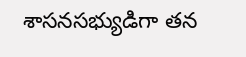శాసనసభ్యుడిగా తన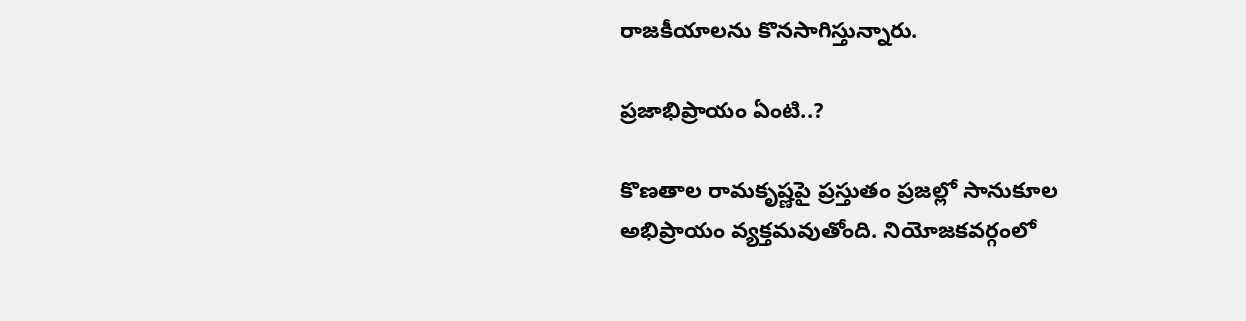రాజకీయాలను కొనసాగిస్తున్నారు.

ప్ర‌జాభిప్రాయం ఏంటి..?

కొణతాల రామకృష్ణపై ప్రస్తుతం ప్రజల్లో సానుకూల అభిప్రాయం వ్యక్తమవుతోంది. నియోజకవర్గంలో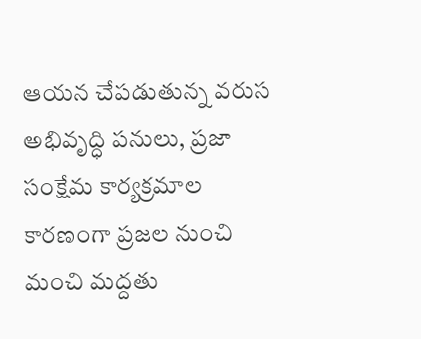ఆయన చేపడుతున్న వరుస అభివృద్ధి పనులు, ప్రజా సంక్షేమ కార్యక్రమాల కారణంగా ప్రజల నుంచి మంచి మద్దతు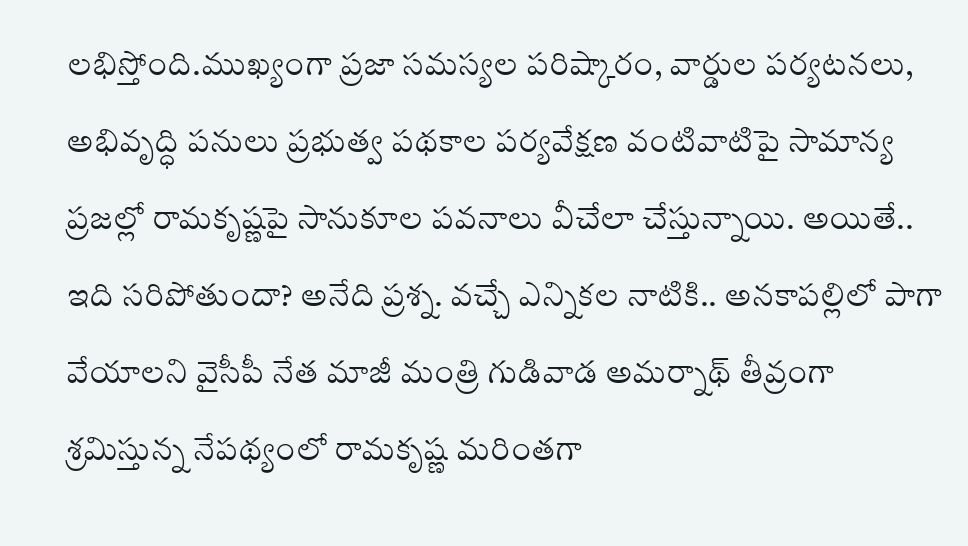లభిస్తోంది.ముఖ్యంగా ప్రజా సమస్యల పరిష్కారం, వార్డుల పర్యటనలు, అభివృద్ధి పనులు ప్రభుత్వ పథకాల పర్యవేక్షణ వంటివాటిపై సామాన్య ప్రజల్లో రామ‌కృష్ణ‌పై సానుకూల ప‌వ‌నాలు వీచేలా చేస్తున్నాయి. అయితే.. ఇది స‌రిపోతుందా? అనేది ప్ర‌శ్న‌. వ‌చ్చే ఎన్నిక‌ల నాటికి.. అన‌కాప‌ల్లిలో పాగా వేయాల‌ని వైసీపీ నేత మాజీ మంత్రి గుడివాడ అమ‌ర్నాథ్ తీవ్రంగా శ్ర‌మిస్తున్న నేప‌థ్యంలో రామ‌కృష్ణ మ‌రింత‌గా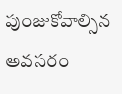పుంజుకోవాల్సిన అవ‌స‌రం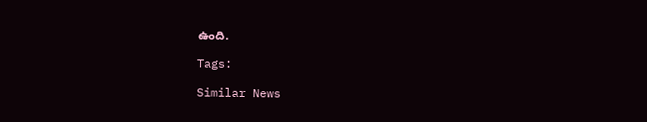ఉంది.

Tags:

Similar News